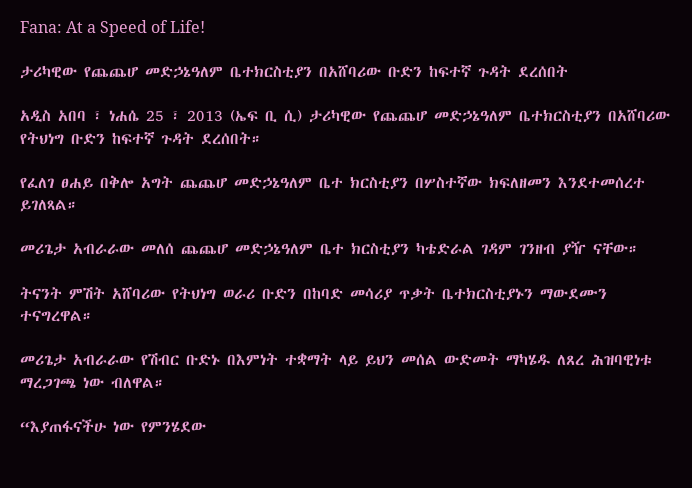Fana: At a Speed of Life!

ታሪካዊው የጨጨሆ መድኃኔዓለም ቤተክርስቲያን በአሸባሪው ቡድን ከፍተኛ ጉዳት ደረሰበት

አዲስ አበባ ፣ ነሐሴ 25 ፣ 2013 (ኤፍ ቢ ሲ) ታሪካዊው የጨጨሆ መድኃኔዓለም ቤተክርስቲያን በአሸባሪው የትህነግ ቡድን ከፍተኛ ጉዳት ደረሰበት።

የፈለገ ፀሐይ በቅሎ አግት ጨጨሆ መድኃኔዓለም ቤተ ክርስቲያን በሦስተኛው ክፍለዘመን እንደተመሰረተ ይገለጻል።

መሪጌታ አብራራው መለሰ ጨጨሆ መድኃኔዓለም ቤተ ክርስቲያን ካቴድራል ገዳም ገንዘብ ያዥ ናቸው።

ትናንት ምሽት አሸባሪው የትህነግ ወራሪ ቡድን በከባድ መሳሪያ ጥቃት ቤተክርስቲያኑን ማውደሙን ተናግረዋል።

መሪጌታ አብራራው የሽብር ቡድኑ በእምነት ተቋማት ላይ ይህን መሰል ውድመት ማካሄዱ ለጸረ ሕዝባዊነቱ ማረጋገጫ ነው ብለዋል።

“እያጠፋናችሁ ነው የምንሄደው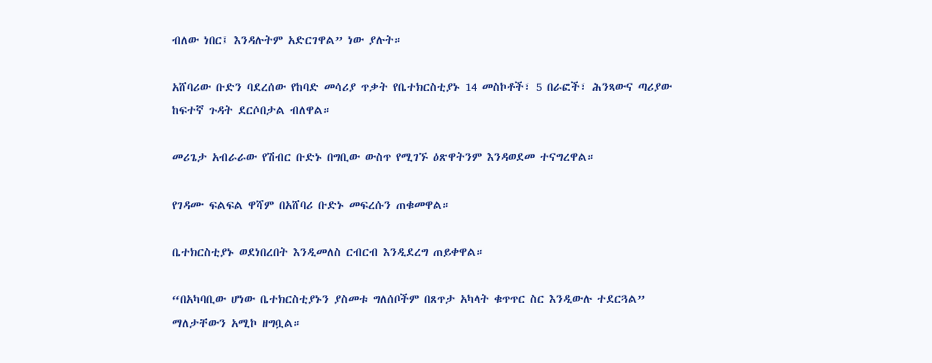ብለው ነበር፤ እንዳሉትም አድርገዋል” ነው ያሉት።

አሸባሪው ቡድን ባደረሰው የከባድ መሳሪያ ጥቃት የቤተክርስቲያኑ 14 መስኮቶች፣ 5 በራፎች፣ ሕንጻውና ጣሪያው ከፍተኛ ጉዳት ደርሶበታል ብለዋል።

መሪጌታ አብራራው የሽብር ቡድኑ በግቢው ውስጥ የሚገኙ ዕጽዋትንም እንዳወደመ ተናግረዋል።

የገዳሙ ፍልፍል ዋሻም በአሸባሪ ቡድኑ መፍረሱን ጠቁመዋል።

ቤተክርስቲያኑ ወደነበረበት እንዲመለስ ርብርብ እንዲደረግ ጠይቀዋል።

“በአካባቢው ሆነው ቤተክርስቲያኑን ያስመቱ ግለሰቦችም በጸጥታ አካላት ቁጥጥር ስር እንዲውሉ ተደርጓል” ማለታቸውን አሚኮ ዘግቧል።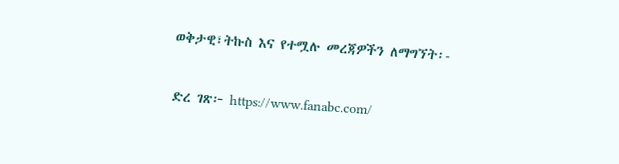ወቅታዊ፣ትኩስ እና የተሟሉ መረጃዎችን ለማግኘት፡-

ድረ ገጽ፦ https://www.fanabc.com/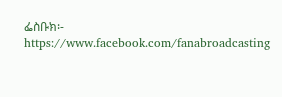ፌስቡክ፡- https://www.facebook.com/fanabroadcasting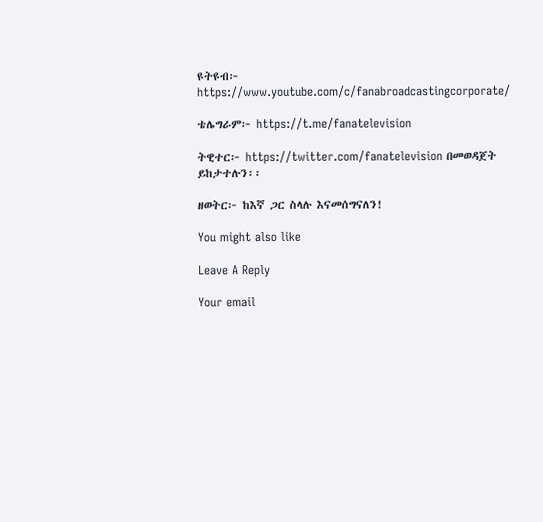ዩትዩብ፦ https://www.youtube.com/c/fanabroadcastingcorporate/

ቴሌግራም፦ https://t.me/fanatelevision

ትዊተር፦ https://twitter.com/fanatelevision በመወዳጀት ይከታተሉን፡፡

ዘወትር፦ ከእኛ ጋር ስላሉ እናመሰግናለን!

You might also like

Leave A Reply

Your email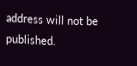address will not be published.